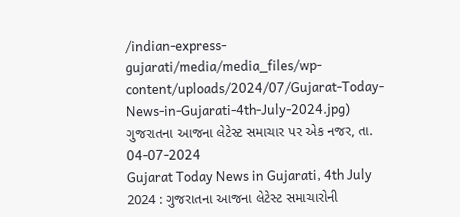/indian-express-gujarati/media/media_files/wp-content/uploads/2024/07/Gujarat-Today-News-in-Gujarati-4th-July-2024.jpg)
ગુજરાતના આજના લેટેસ્ટ સમાચાર પર એક નજર, તા. 04-07-2024
Gujarat Today News in Gujarati, 4th July 2024 : ગુજરાતના આજના લેટેસ્ટ સમાચારોની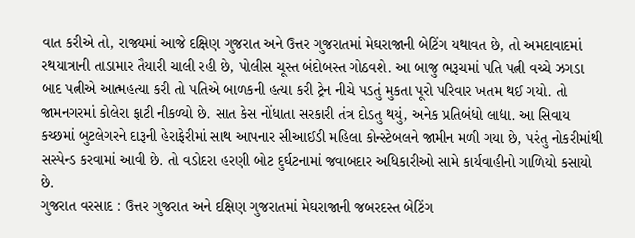વાત કરીએ તો, રાજ્યમાં આજે દક્ષિણ ગુજરાત અને ઉત્તર ગુજરાતમાં મેઘરાજાની બેટિંગ યથાવત છે, તો અમદાવાદમાં રથયાત્રાની તાડામાર તૈયારી ચાલી રહી છે, પોલીસ ચૂસ્ત બંદોબસ્ત ગોઠવશે. આ બાજુ ભરૂચમાં પતિ પત્ની વચ્ચે ઝગડા બાદ પત્નીએ આત્મહત્યા કરી તો પતિએ બાળકની હત્યા કરી ટ્રેન નીચે પડતું મુકતા પૂરો પરિવાર ખતમ થઈ ગયો. તો જામનગરમાં કોલેરા ફાટી નીકળ્યો છે. સાત કેસ નોંધાતા સરકારી તંત્ર દોડતુ થયું, અનેક પ્રતિબંધો લાદ્યા. આ સિવાય કચ્છમાં બુટલેગરને દારૂની હેરાફેરીમાં સાથ આપનાર સીઆઈડી મહિલા કોન્સ્ટેબલને જામીન મળી ગયા છે, પરંતુ નોકરીમાંથી સસ્પેન્ડ કરવામાં આવી છે. તો વડોદરા હરણી બોટ દુર્ઘટનામાં જવાબદાર અધિકારીઓ સામે કાર્યવાહીનો ગાળિયો કસાયો છે.
ગુજરાત વરસાદ : ઉત્તર ગુજરાત અને દક્ષિણ ગુજરાતમાં મેઘરાજાની જબરદસ્ત બેટિંગ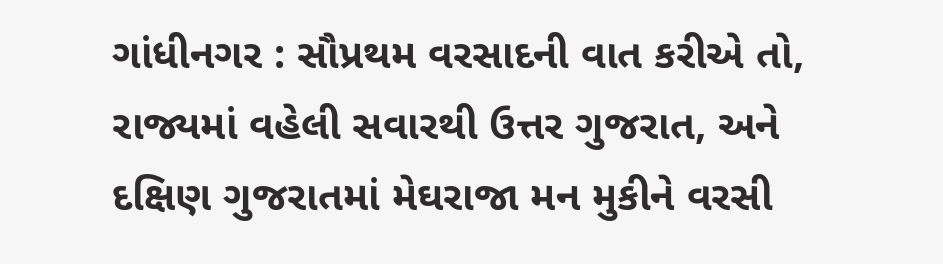ગાંધીનગર : સૌપ્રથમ વરસાદની વાત કરીએ તો, રાજ્યમાં વહેલી સવારથી ઉત્તર ગુજરાત, અને દક્ષિણ ગુજરાતમાં મેઘરાજા મન મુકીને વરસી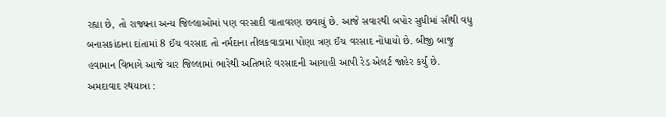રહ્યા છે, તો રાજ્યના અન્ય જિલ્લાઓમાં પણ વરસાદી વાતાવરણ છવાયું છે. આજે સવારથી બપોર સુધીમાં સૌથી વધુ બનાસકાંઠાના દાંતામાં 8 ઈંચ વરસાદ તો નર્મદાના તીલકવાડામા પોણા ત્રણ ઈંચ વરસાદ નોંધાયો છે. બીજી બાજુ હવામાન વિભાગે આજે ચાર જિલ્લામાં ભારેથી અતિભારે વરસાદની આગાહી આપી રેડ એલર્ટ જાહેર કર્યું છે.
અમદાવાદ રથયાત્રા :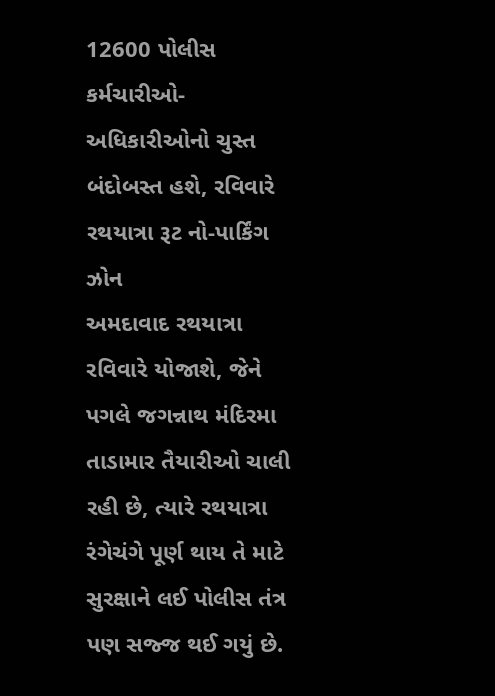12600 પોલીસ કર્મચારીઓ-અધિકારીઓનો ચુસ્ત બંદોબસ્ત હશે, રવિવારે રથયાત્રા રૂટ નો-પાર્કિંગ ઝોન
અમદાવાદ રથયાત્રા રવિવારે યોજાશે, જેને પગલે જગન્નાથ મંદિરમા તાડામાર તૈયારીઓ ચાલી રહી છે, ત્યારે રથયાત્રા રંગેચંગે પૂર્ણ થાય તે માટે સુરક્ષાને લઈ પોલીસ તંત્ર પણ સજ્જ થઈ ગયું છે.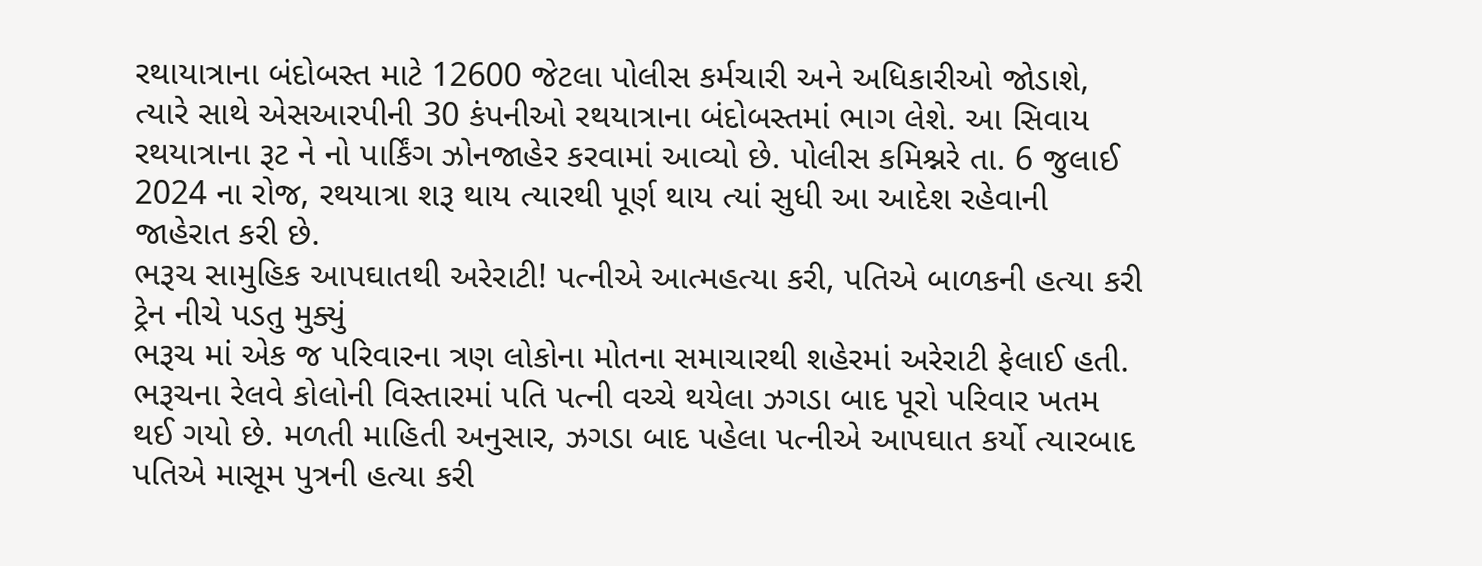રથાયાત્રાના બંદોબસ્ત માટે 12600 જેટલા પોલીસ કર્મચારી અને અધિકારીઓ જોડાશે, ત્યારે સાથે એસઆરપીની 30 કંપનીઓ રથયાત્રાના બંદોબસ્તમાં ભાગ લેશે. આ સિવાય રથયાત્રાના રૂટ ને નો પાર્કિંગ ઝોનજાહેર કરવામાં આવ્યો છે. પોલીસ કમિશ્નરે તા. 6 જુલાઈ 2024 ના રોજ, રથયાત્રા શરૂ થાય ત્યારથી પૂર્ણ થાય ત્યાં સુધી આ આદેશ રહેવાની જાહેરાત કરી છે.
ભરૂચ સામુહિક આપઘાતથી અરેરાટી! પત્નીએ આત્મહત્યા કરી, પતિએ બાળકની હત્યા કરી ટ્રેન નીચે પડતુ મુક્યું
ભરૂચ માં એક જ પરિવારના ત્રણ લોકોના મોતના સમાચારથી શહેરમાં અરેરાટી ફેલાઈ હતી. ભરૂચના રેલવે કોલોની વિસ્તારમાં પતિ પત્ની વચ્ચે થયેલા ઝગડા બાદ પૂરો પરિવાર ખતમ થઈ ગયો છે. મળતી માહિતી અનુસાર, ઝગડા બાદ પહેલા પત્નીએ આપઘાત કર્યો ત્યારબાદ પતિએ માસૂમ પુત્રની હત્યા કરી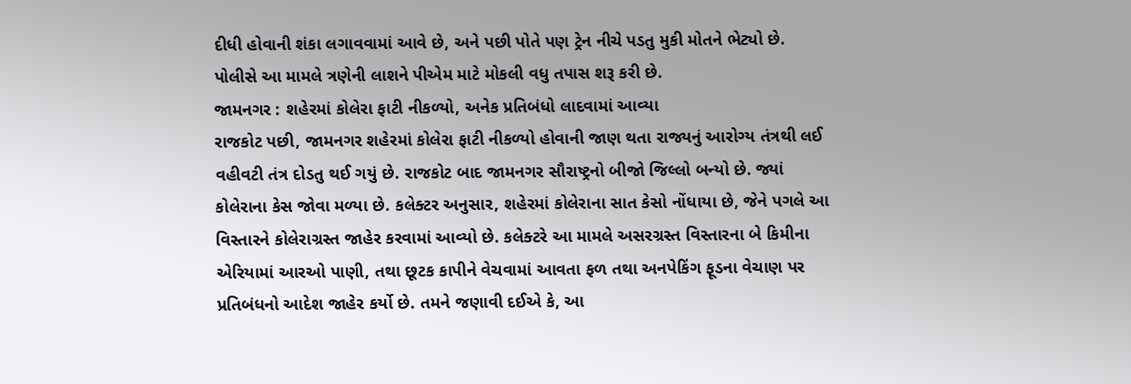દીધી હોવાની શંકા લગાવવામાં આવે છે, અને પછી પોતે પણ ટ્રેન નીચે પડતુ મુકી મોતને ભેટ્યો છે. પોલીસે આ મામલે ત્રણેની લાશને પીએમ માટે મોકલી વધુ તપાસ શરૂ કરી છે.
જામનગર : શહેરમાં કોલેરા ફાટી નીકળ્યો, અનેક પ્રતિબંધો લાદવામાં આવ્યા
રાજકોટ પછી, જામનગર શહેરમાં કોલેરા ફાટી નીકળ્યો હોવાની જાણ થતા રાજ્યનું આરોગ્ય તંત્રથી લઈ વહીવટી તંત્ર દોડતુ થઈ ગયું છે. રાજકોટ બાદ જામનગર સૌરાષ્ટ્રનો બીજો જિલ્લો બન્યો છે. જ્યાં કોલેરાના કેસ જોવા મળ્યા છે. કલેક્ટર અનુસાર, શહેરમાં કોલેરાના સાત કેસો નોંધાયા છે, જેને પગલે આ વિસ્તારને કોલેરાગ્રસ્ત જાહેર કરવામાં આવ્યો છે. કલેક્ટરે આ મામલે અસરગ્રસ્ત વિસ્તારના બે કિમીના એરિયામાં આરઓ પાણી, તથા છૂટક કાપીને વેચવામાં આવતા ફળ તથા અનપેકિંગ ફૂડના વેચાણ પર પ્રતિબંધનો આદેશ જાહેર કર્યો છે. તમને જણાવી દઈએ કે, આ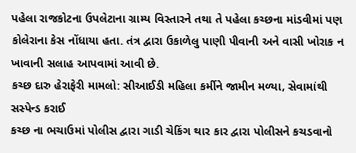પહેલા રાજકોટના ઉપલેટાના ગ્રામ્ય વિસ્તારને તથા તે પહેલા કચ્છના માંડવીમાં પણ કોલેરાના કેસ નોંધાયા હતા. તંત્ર દ્વારા ઉકાળેલુ પાણી પીવાની અને વાસી ખોરાક ન ખાવાની સલાહ આપવામાં આવી છે.
કચ્છ દારુ હેરાફેરી મામલો: સીઆઈડી મહિલા કર્મીને જામીન મળ્યા, સેવામાંથી સસ્પેન્ડ કરાઈ
કચ્છ ના ભચાઉમાં પોલીસ દ્વારા ગાડી ચેકિંગ થાર કાર દ્વારા પોલીસને કચડવાનો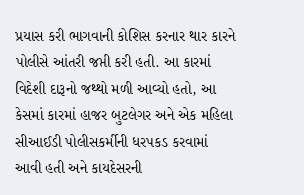પ્રયાસ કરી ભાગવાની કોશિસ કરનાર થાર કારને પોલીસે આંતરી જપ્તી કરી હતી. આ કારમાં વિદેશી દારૂનો જથ્થો મળી આવ્યો હતો, આ કેસમાં કારમાં હાજર બુટલેગર અને એક મહિલા સીઆઈડી પોલીસકર્મીની ધરપકડ કરવામાં આવી હતી અને કાયદેસરની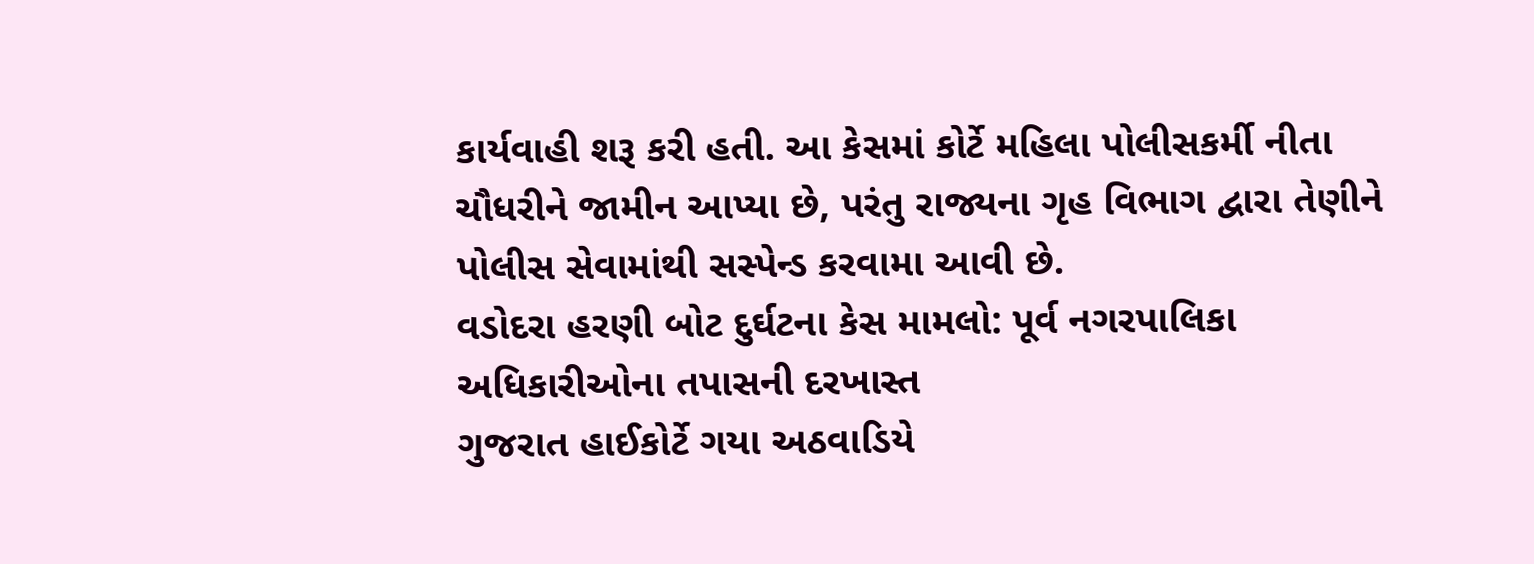કાર્યવાહી શરૂ કરી હતી. આ કેસમાં કોર્ટે મહિલા પોલીસકર્મી નીતા ચૌધરીને જામીન આપ્યા છે, પરંતુ રાજ્યના ગૃહ વિભાગ દ્વારા તેણીને પોલીસ સેવામાંથી સસ્પેન્ડ કરવામા આવી છે.
વડોદરા હરણી બોટ દુર્ઘટના કેસ મામલો: પૂર્વ નગરપાલિકા અધિકારીઓના તપાસની દરખાસ્ત
ગુજરાત હાઈકોર્ટે ગયા અઠવાડિયે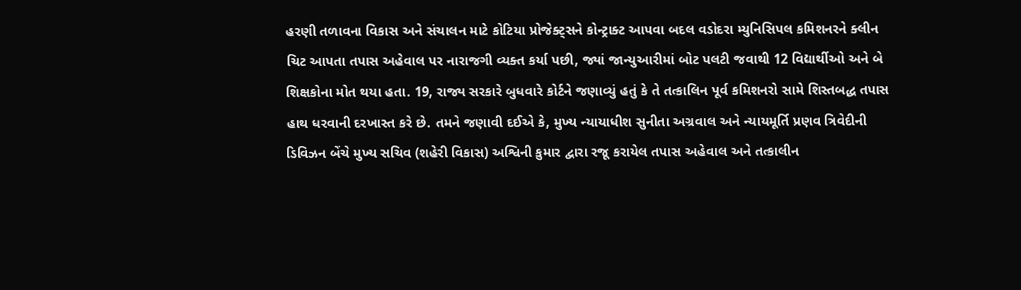હરણી તળાવના વિકાસ અને સંચાલન માટે કોટિયા પ્રોજેક્ટ્સને કોન્ટ્રાક્ટ આપવા બદલ વડોદરા મ્યુનિસિપલ કમિશનરને ક્લીન ચિટ આપતા તપાસ અહેવાલ પર નારાજગી વ્યક્ત કર્યા પછી, જ્યાં જાન્યુઆરીમાં બોટ પલટી જવાથી 12 વિદ્યાર્થીઓ અને બે શિક્ષકોના મોત થયા હતા. 19, રાજ્ય સરકારે બુધવારે કોર્ટને જણાવ્યું હતું કે તે તત્કાલિન પૂર્વ કમિશનરો સામે શિસ્તબદ્ધ તપાસ હાથ ધરવાની દરખાસ્ત કરે છે. તમને જણાવી દઈએ કે, મુખ્ય ન્યાયાધીશ સુનીતા અગ્રવાલ અને ન્યાયમૂર્તિ પ્રણવ ત્રિવેદીની ડિવિઝન બેંચે મુખ્ય સચિવ (શહેરી વિકાસ) અશ્વિની કુમાર દ્વારા રજૂ કરાયેલ તપાસ અહેવાલ અને તત્કાલીન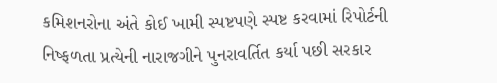કમિશનરોના અંતે કોઈ ખામી સ્પષ્ટપણે સ્પષ્ટ કરવામાં રિપોર્ટની નિષ્ફળતા પ્રત્યેની નારાજગીને પુનરાવર્તિત કર્યા પછી સરકાર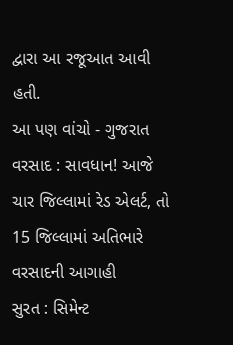દ્વારા આ રજૂઆત આવી હતી.
આ પણ વાંચો - ગુજરાત વરસાદ : સાવધાન! આજે ચાર જિલ્લામાં રેડ એલર્ટ, તો 15 જિલ્લામાં અતિભારે વરસાદની આગાહી
સુરત : સિમેન્ટ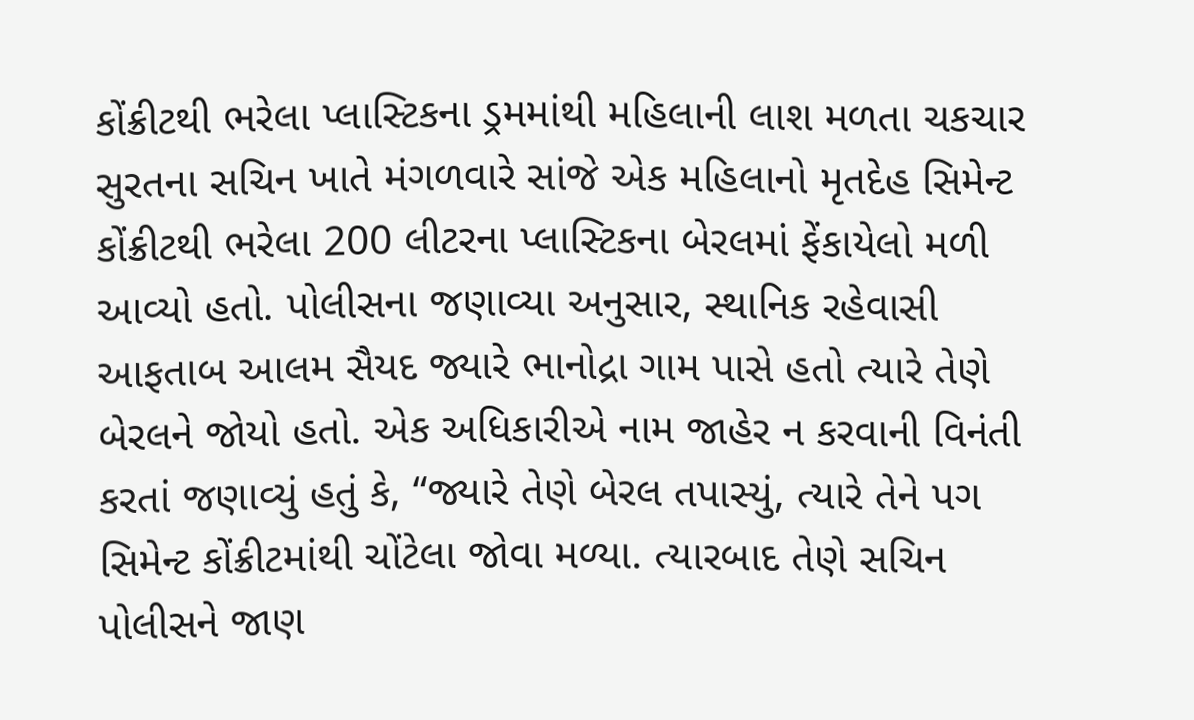કોંક્રીટથી ભરેલા પ્લાસ્ટિકના ડ્રમમાંથી મહિલાની લાશ મળતા ચકચાર
સુરતના સચિન ખાતે મંગળવારે સાંજે એક મહિલાનો મૃતદેહ સિમેન્ટ કોંક્રીટથી ભરેલા 200 લીટરના પ્લાસ્ટિકના બેરલમાં ફેંકાયેલો મળી આવ્યો હતો. પોલીસના જણાવ્યા અનુસાર, સ્થાનિક રહેવાસી આફતાબ આલમ સૈયદ જ્યારે ભાનોદ્રા ગામ પાસે હતો ત્યારે તેણે બેરલને જોયો હતો. એક અધિકારીએ નામ જાહેર ન કરવાની વિનંતી કરતાં જણાવ્યું હતું કે, “જ્યારે તેણે બેરલ તપાસ્યું, ત્યારે તેને પગ સિમેન્ટ કોંક્રીટમાંથી ચોંટેલા જોવા મળ્યા. ત્યારબાદ તેણે સચિન પોલીસને જાણ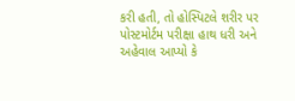કરી હતી, તો હોસ્પિટલે શરીર પર પોસ્ટમોર્ટમ પરીક્ષા હાથ ધરી અને અહેવાલ આપ્યો કે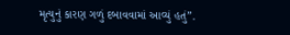મૃત્યુનું કારણ ગળું દબાવવામાં આવ્યું હતું”.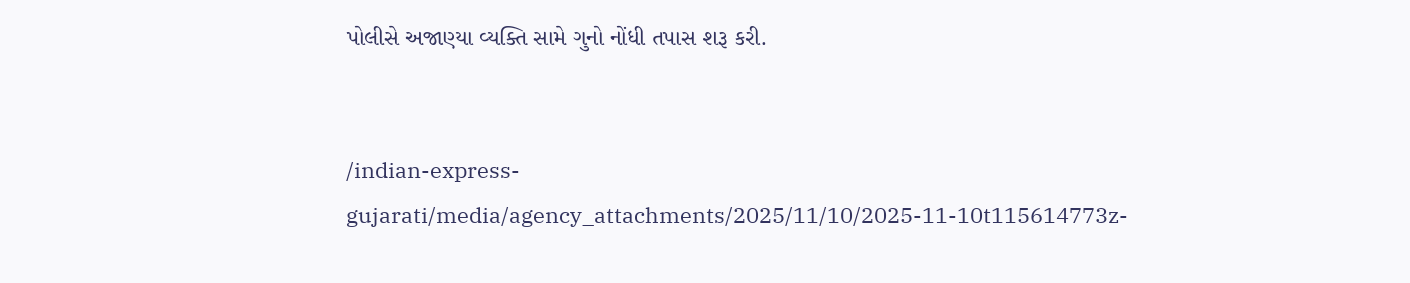પોલીસે અજાણ્યા વ્યક્તિ સામે ગુનો નોંધી તપાસ શરૂ કરી.


/indian-express-gujarati/media/agency_attachments/2025/11/10/2025-11-10t115614773z-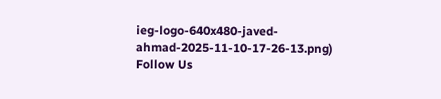ieg-logo-640x480-javed-ahmad-2025-11-10-17-26-13.png)
Follow Us